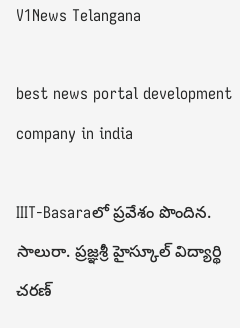V1News Telangana

best news portal development company in india

IIIT-Basaraలో ప్రవేశం పొందిన. సాలురా. ప్రజ్ఞశ్రీ హైస్కూల్ విద్యార్థి చరణ్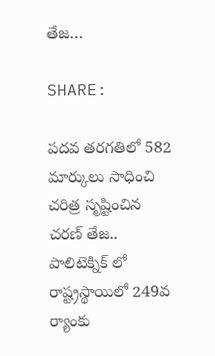తేజ…

SHARE:

పదవ తరగతిలో 582 మార్కులు సాధించి చరిత్ర సృష్టించిన చరణ్ తేజ..
పాలిటెక్నిక్ లో రాష్ట్రస్థాయిలో 249వ ర్యాంకు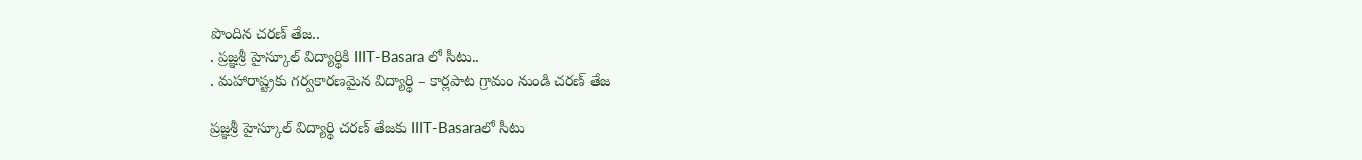పొందిన చరణ్ తేజ..
. ప్రజ్ఞశ్రీ హైస్కూల్ విద్యార్థికి IIIT-Basara లో సీటు..
. మహారాష్ట్రకు గర్వకారణమైన విద్యార్థి – కార్లపాట గ్రామం నుండి చరణ్ తేజ

ప్రజ్ఞశ్రీ హైస్కూల్ విద్యార్థి చరణ్ తేజకు IIIT-Basaraలో సీటు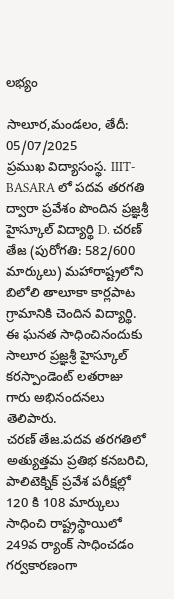లభ్యం

సాలూర,మండలం, తేదీ: 05/07/2025
ప్రముఖ విద్యాసంస్థ. IIIT-BASARA లో పదవ తరగతి ద్వారా ప్రవేశం పొందిన ప్రజ్ఞశ్రీ హైస్కూల్ విద్యార్థి D. చరణ్ తేజ (పురోగతి: 582/600 మార్కులు) మహారాష్ట్రలోని బిలోలి తాలూకా కార్లపాట గ్రామానికి చెందిన విద్యార్థి. ఈ ఘనత సాధించినందుకు సాలూర ప్రజ్ఞశ్రీ హైస్కూల్ కరస్పాండెంట్ లతరాజు గారు అభినందనలు తెలిపారు.
చరణ్ తేజ.పదవ తరగతిలో అత్యుత్తమ ప్రతిభ కనబరిచి, పాలిటెక్నిక్ ప్రవేశ పరీక్షల్లో 120 కి 108 మార్కులు సాధించి రాష్ట్రస్థాయిలో 249వ ర్యాంక్ సాధించడం గర్వకారణంగా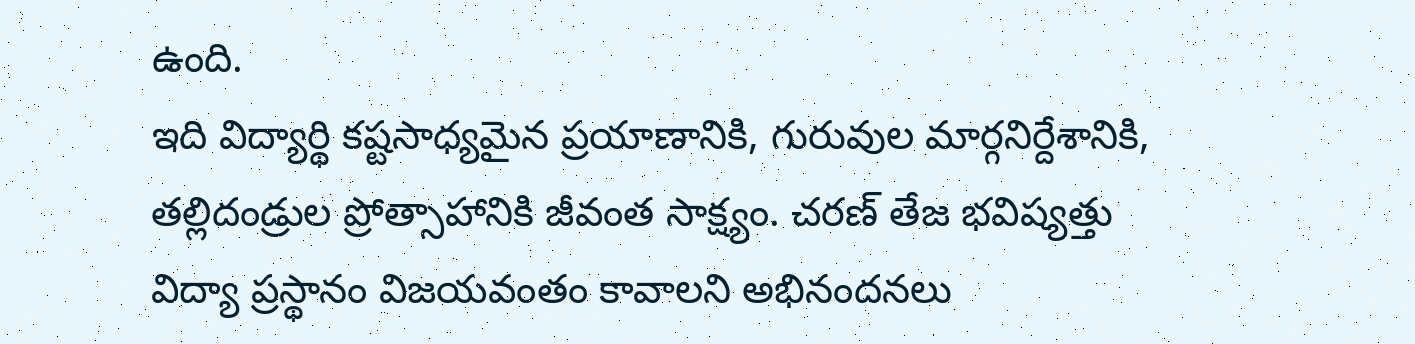ఉంది.
ఇది విద్యార్థి కష్టసాధ్యమైన ప్రయాణానికి, గురువుల మార్గనిర్దేశానికి, తల్లిదండ్రుల ప్రోత్సాహానికి జీవంత సాక్ష్యం. చరణ్ తేజ భవిష్యత్తు విద్యా ప్రస్థానం విజయవంతం కావాలని అభినందనలు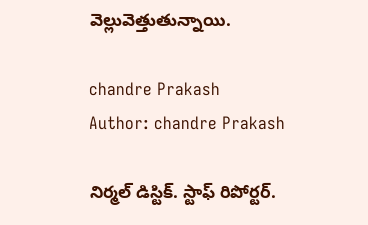వెల్లువెత్తుతున్నాయి.

chandre Prakash
Author: chandre Prakash

నిర్మల్ డిస్టిక్. స్టాఫ్ రిపోర్టర్.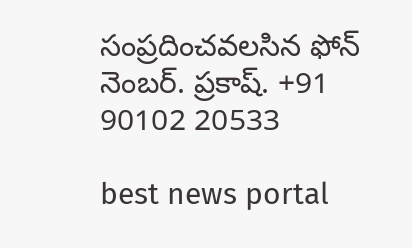సంప్రదించవలసిన ఫోన్ నెంబర్. ప్రకాష్. +91 90102 20533

best news portal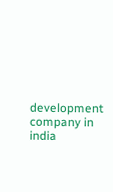development company in india